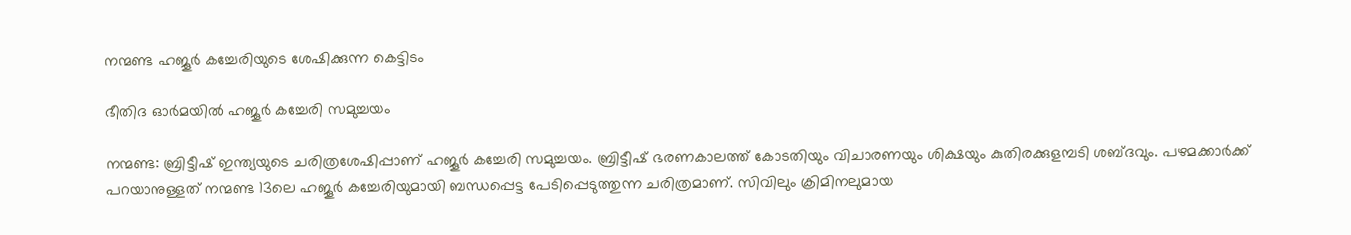നന്മണ്ട ഹജൂർ കച്ചേരിയുടെ ശേഷിക്കുന്ന കെട്ടിടം

ഭീതിദ ഓർമയിൽ ഹജൂർ കച്ചേരി സമുച്ചയം

നന്മണ്ട: ബ്രിട്ടീഷ് ഇന്ത്യയുടെ ചരിത്രശേഷിപ്പാണ് ഹജൂർ കച്ചേരി സമുച്ചയം. ബ്രിട്ടീഷ് ഭരണകാലത്ത് കോടതിയും വിചാരണയും ശിക്ഷയും കുതിരക്കുളമ്പടി ശബ്ദവും. പഴമക്കാർക്ക് പറയാനുള്ളത് നന്മണ്ട 13ലെ ഹജൂർ കച്ചേരിയുമായി ബന്ധപ്പെട്ട പേടിപ്പെടുത്തുന്ന ചരിത്രമാണ്. സിവിലും ക്രിമിനലുമായ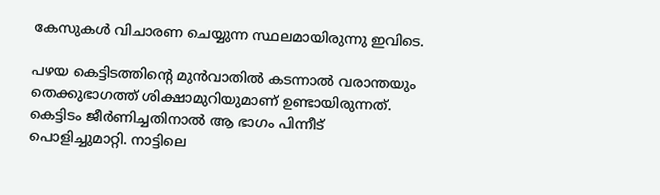കേസുകൾ വിചാരണ ചെയ്യുന്ന സ്ഥലമായിരുന്നു ഇവിടെ.

പഴയ കെട്ടിടത്തിന്റെ മുൻവാതിൽ കടന്നാൽ വരാന്തയും തെക്കുഭാഗത്ത് ശിക്ഷാമുറിയുമാണ് ഉണ്ടായിരുന്നത്. കെട്ടിടം ജീർണിച്ചതിനാൽ ആ ഭാഗം പിന്നീട് പൊളിച്ചുമാറ്റി. നാട്ടിലെ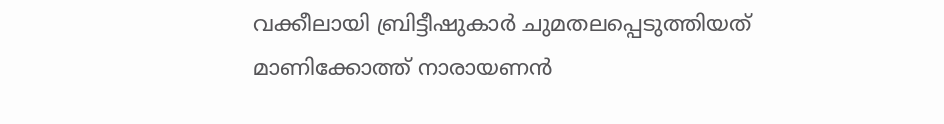വക്കീലായി ബ്രിട്ടീഷുകാർ ചുമതലപ്പെടുത്തിയത് മാണിക്കോത്ത് നാരായണൻ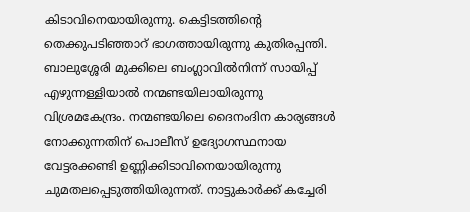കിടാവിനെയായിരുന്നു. കെട്ടിടത്തിന്റെ തെക്കുപടിഞ്ഞാറ് ഭാഗത്തായിരുന്നു കുതിരപ്പന്തി. ബാലുശ്ശേരി മുക്കിലെ ബംഗ്ലാവിൽനിന്ന് സായിപ്പ് എഴുന്നള്ളിയാൽ നന്മണ്ടയിലായിരുന്നു വിശ്രമകേന്ദ്രം. നന്മണ്ടയിലെ ദൈനംദിന കാര്യങ്ങൾ നോക്കുന്നതിന് പൊലീസ് ഉദ്യോഗസ്ഥനായ വേട്ടരക്കണ്ടി ഉണ്ണിക്കിടാവിനെയായിരുന്നു ചുമതലപ്പെടുത്തിയിരുന്നത്. നാട്ടുകാർക്ക് കച്ചേരി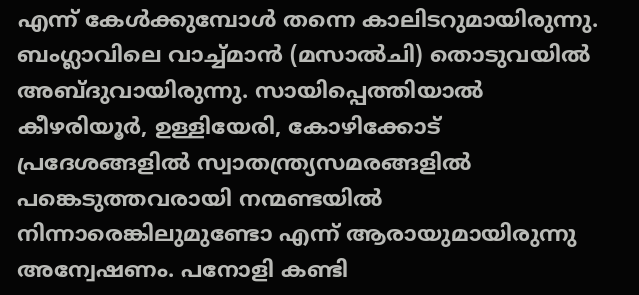എന്ന് കേൾക്കുമ്പോൾ തന്നെ കാലിടറുമായിരുന്നു. ബംഗ്ലാവിലെ വാച്ച്മാൻ (മസാൽചി) തൊടുവയിൽ അബ്ദുവായിരുന്നു. സായിപ്പെത്തിയാൽ കീഴരിയൂർ, ഉള്ളിയേരി, കോഴിക്കോട് പ്രദേശങ്ങളിൽ സ്വാതന്ത്ര്യസമരങ്ങളിൽ പങ്കെടുത്തവരായി നന്മണ്ടയിൽ നിന്നാരെങ്കിലുമുണ്ടോ എന്ന് ആരായുമായിരുന്നു അന്വേഷണം. പനോളി കണ്ടി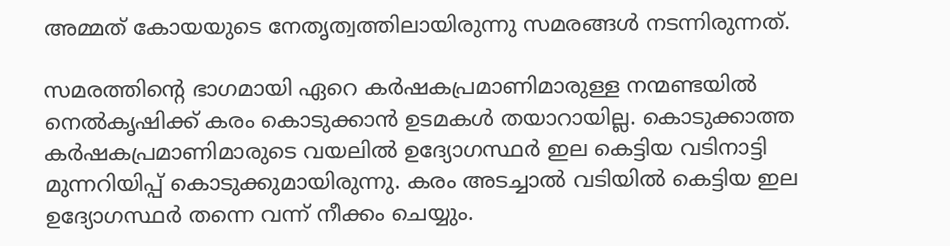അമ്മത് കോയയുടെ നേതൃത്വത്തിലായിരുന്നു സമരങ്ങൾ നടന്നിരുന്നത്.

സമരത്തിന്റെ ഭാഗമായി ഏറെ കർഷകപ്രമാണിമാരുള്ള നന്മണ്ടയിൽ നെൽകൃഷിക്ക് കരം കൊടുക്കാൻ ഉടമകൾ തയാറായില്ല. കൊടുക്കാത്ത കർഷകപ്രമാണിമാരുടെ വയലിൽ ഉദ്യോഗസ്ഥർ ഇല കെട്ടിയ വടിനാട്ടി മുന്നറിയിപ്പ് കൊടുക്കുമായിരുന്നു. കരം അടച്ചാൽ വടിയിൽ കെട്ടിയ ഇല ഉദ്യോഗസ്ഥർ തന്നെ വന്ന് നീക്കം ചെയ്യും.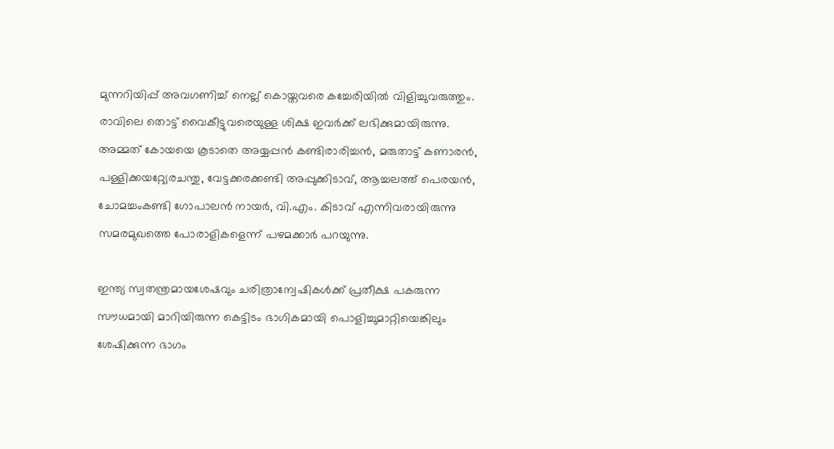മുന്നറിയിപ്പ് അവഗണിച്ച് നെല്ല് കൊയ്തവരെ കച്ചേരിയിൽ വിളിച്ചുവരുത്തും. രാവിലെ തൊട്ട് വൈകീട്ടുവരെയുള്ള ശിക്ഷ ഇവർക്ക് ലഭിക്കുമായിരുന്നു. അമ്മത് കോയയെ കൂടാതെ അയ്യപ്പൻ കണ്ടിരാരിച്ചൻ, മരുതാട്ട് കണാരൻ, പള്ളിക്കയറ്റ്യേരചന്തു, വേട്ടക്കരക്കണ്ടി അപ്പുക്കിടാവ്, ആച്ചലത്ത് പെരയൻ, ചോമച്ചംകണ്ടി ഗോപാലൻ നായർ, വി.എം. കിടാവ് എന്നിവരായിരുന്നു സമരമുഖത്തെ പോരാളികളെന്ന് പഴമക്കാർ പറയുന്നു.

ഇന്ത്യ സ്വതന്ത്രമായശേഷവും ചരിത്രാന്വേഷികൾക്ക് പ്രതീക്ഷ പകരുന്ന സൗധമായി മാറിയിരുന്ന കെട്ടിടം ഭാഗികമായി പൊളിച്ചുമാറ്റിയെങ്കിലും ശേഷിക്കുന്ന ഭാഗം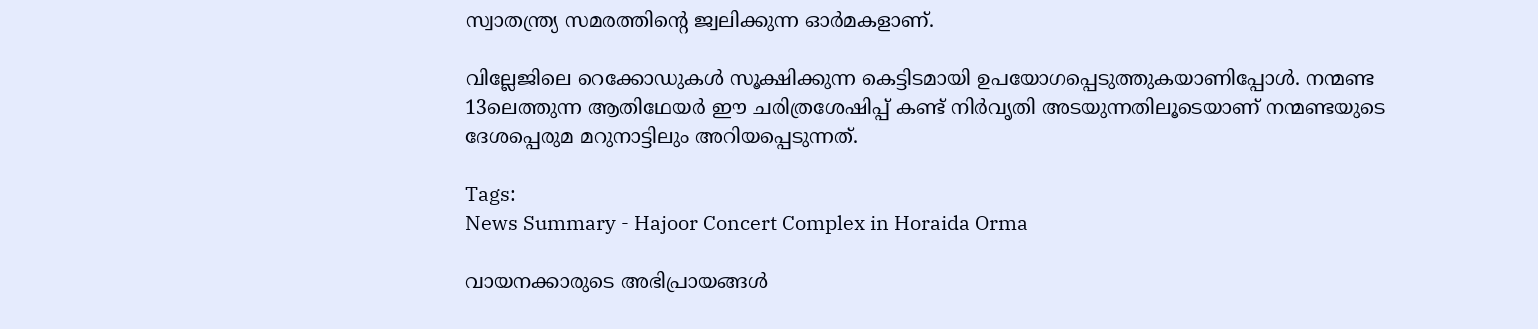സ്വാതന്ത്ര്യ സമരത്തിന്റെ ജ്വലിക്കുന്ന ഓർമകളാണ്.

വില്ലേജിലെ റെക്കോഡുകൾ സൂക്ഷിക്കുന്ന കെട്ടിടമായി ഉപയോഗപ്പെടുത്തുകയാണിപ്പോൾ. നന്മണ്ട 13ലെത്തുന്ന ആതിഥേയർ ഈ ചരിത്രശേഷിപ്പ് കണ്ട് നിർവൃതി അടയുന്നതിലൂടെയാണ് നന്മണ്ടയുടെ ദേശപ്പെരുമ മറുനാട്ടിലും അറിയപ്പെടുന്നത്.

Tags:
News Summary - Hajoor Concert Complex in Horaida Orma

വായനക്കാരുടെ അഭിപ്രായങ്ങള്‍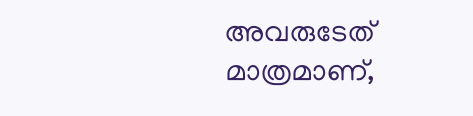അവരുടേത് മാത്രമാണ്,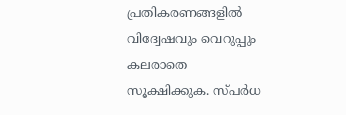പ്രതികരണങ്ങളിൽ വിദ്വേഷവും വെറുപ്പും കലരാതെ സൂക്ഷിക്കുക. സ്പർധ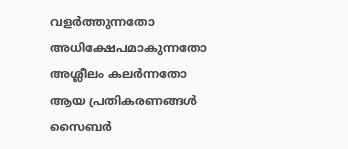വളർത്തുന്നതോ അധിക്ഷേപമാകുന്നതോ അശ്ലീലം കലർന്നതോ ആയ പ്രതികരണങ്ങൾ സൈബർ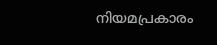നിയമപ്രകാരം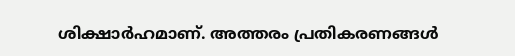ശിക്ഷാർഹമാണ്. അത്തരം പ്രതികരണങ്ങൾ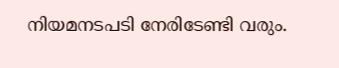നിയമനടപടി നേരിടേണ്ടി വരും.